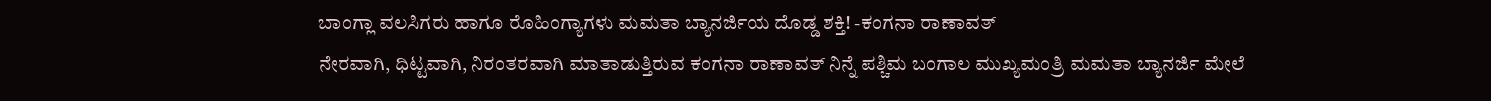ಬಾಂಗ್ಲಾ ವಲಸಿಗರು ಹಾಗೂ ರೊಹಿಂಗ್ಯಾಗಳು ಮಮತಾ ಬ್ಯಾನರ್ಜಿಯ ದೊಡ್ಡ ಶಕ್ತಿ! -ಕಂಗನಾ ರಾಣಾವತ್
ನೇರವಾಗಿ, ಧಿಟ್ಟವಾಗಿ, ನಿರಂತರವಾಗಿ ಮಾತಾಡುತ್ತಿರುವ ಕಂಗನಾ ರಾಣಾವತ್ ನಿನ್ನೆ ಪಶ್ಚಿಮ ಬಂಗಾಲ ಮುಖ್ಯಮಂತ್ರಿ ಮಮತಾ ಬ್ಯಾನರ್ಜಿ ಮೇಲೆ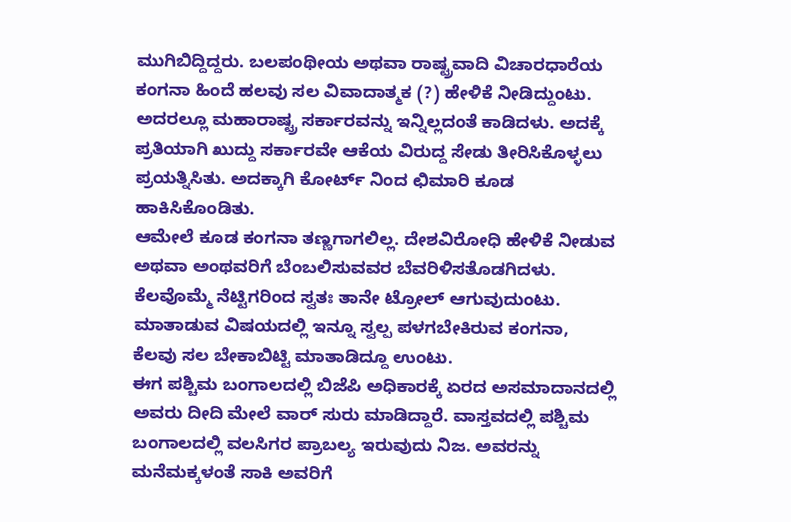ಮುಗಿಬಿದ್ದಿದ್ದರು. ಬಲಪಂಥೀಯ ಅಥವಾ ರಾಷ್ಟ್ರವಾದಿ ವಿಚಾರಧಾರೆಯ ಕಂಗನಾ ಹಿಂದೆ ಹಲವು ಸಲ ವಿವಾದಾತ್ಮಕ (?) ಹೇಳಿಕೆ ನೀಡಿದ್ದುಂಟು. ಅದರಲ್ಲೂ ಮಹಾರಾಷ್ಟ್ರ ಸರ್ಕಾರವನ್ನು ಇನ್ನಿಲ್ಲದಂತೆ ಕಾಡಿದಳು. ಅದಕ್ಕೆ ಪ್ರತಿಯಾಗಿ ಖುದ್ದು ಸರ್ಕಾರವೇ ಆಕೆಯ ವಿರುದ್ದ ಸೇಡು ತೀರಿಸಿಕೊಳ್ಳಲು ಪ್ರಯತ್ನಿಸಿತು. ಅದಕ್ಕಾಗಿ ಕೋರ್ಟ್ ನಿಂದ ಛಿಮಾರಿ ಕೂಡ ಹಾಕಿಸಿಕೊಂಡಿತು.
ಆಮೇಲೆ ಕೂಡ ಕಂಗನಾ ತಣ್ಣಗಾಗಲಿಲ್ಲ. ದೇಶವಿರೋಧಿ ಹೇಳಿಕೆ ನೀಡುವ ಅಥವಾ ಅಂಥವರಿಗೆ ಬೆಂಬಲಿಸುವವರ ಬೆವರಿಳಿಸತೊಡಗಿದಳು. ಕೆಲವೊಮ್ಮೆ ನೆಟ್ಟಿಗರಿಂದ ಸ್ವತಃ ತಾನೇ ಟ್ರೋಲ್ ಆಗುವುದುಂಟು. ಮಾತಾಡುವ ವಿಷಯದಲ್ಲಿ ಇನ್ನೂ ಸ್ವಲ್ಪ ಪಳಗಬೇಕಿರುವ ಕಂಗನಾ, ಕೆಲವು ಸಲ ಬೇಕಾಬಿಟ್ಟಿ ಮಾತಾಡಿದ್ದೂ ಉಂಟು.
ಈಗ ಪಶ್ಚಿಮ ಬಂಗಾಲದಲ್ಲಿ ಬಿಜೆಪಿ ಅಧಿಕಾರಕ್ಕೆ ಏರದ ಅಸಮಾದಾನದಲ್ಲಿ ಅವರು ದೀದಿ ಮೇಲೆ ವಾರ್ ಸುರು ಮಾಡಿದ್ದಾರೆ. ವಾಸ್ತವದಲ್ಲಿ ಪಶ್ಚಿಮ ಬಂಗಾಲದಲ್ಲಿ ವಲಸಿಗರ ಪ್ರಾಬಲ್ಯ ಇರುವುದು ನಿಜ. ಅವರನ್ನು ಮನೆಮಕ್ಕಳಂತೆ ಸಾಕಿ ಅವರಿಗೆ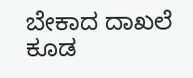ಬೇಕಾದ ದಾಖಲೆ ಕೂಡ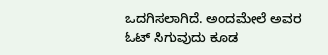ಒದಗಿಸಲಾಗಿದೆ. ಅಂದಮೇಲೆ ಅವರ ಓಟ್ ಸಿಗುವುದು ಕೂಡ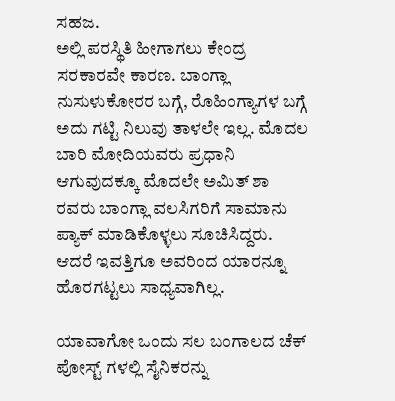ಸಹಜ.
ಅಲ್ಲಿ ಪರಸ್ಥಿತಿ ಹೀಗಾಗಲು ಕೇಂದ್ರ ಸರಕಾರವೇ ಕಾರಣ. ಬಾಂಗ್ಲಾ ನುಸುಳುಕೋರರ ಬಗ್ಗೆ, ರೊಹಿಂಗ್ಯಾಗಳ ಬಗ್ಗೆ ಅದು ಗಟ್ಟಿ ನಿಲುವು ತಾಳಲೇ ಇಲ್ಲ. ಮೊದಲ ಬಾರಿ ಮೋದಿಯವರು ಪ್ರಧಾನಿ ಆಗುವುದಕ್ಕೂ ಮೊದಲೇ ಅಮಿತ್ ಶಾ ರವರು ಬಾಂಗ್ಲಾ ವಲಸಿಗರಿಗೆ ಸಾಮಾನು ಪ್ಯಾಕ್ ಮಾಡಿಕೊಳ್ಳಲು ಸೂಚಿಸಿದ್ದರು. ಆದರೆ ಇವತ್ತಿಗೂ ಅವರಿಂದ ಯಾರನ್ನೂ ಹೊರಗಟ್ಟಲು ಸಾಧ್ಯವಾಗಿಲ್ಲ.

ಯಾವಾಗೋ ಒಂದು ಸಲ ಬಂಗಾಲದ ಚೆಕ್ ಪೋಸ್ಟ್ ಗಳಲ್ಲಿ ಸೈನಿಕರನ್ನು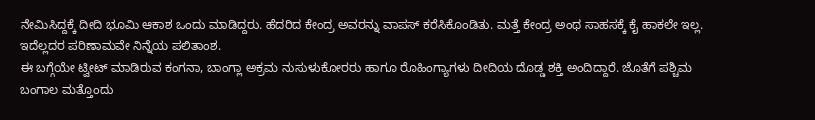ನೇಮಿಸಿದ್ದಕ್ಕೆ ದೀದಿ ಭೂಮಿ ಆಕಾಶ ಒಂದು ಮಾಡಿದ್ದರು. ಹೆದರಿದ ಕೇಂದ್ರ ಅವರನ್ನು ವಾಪಸ್ ಕರೆಸಿಕೊಂಡಿತು. ಮತ್ತೆ ಕೇಂದ್ರ ಅಂಥ ಸಾಹಸಕ್ಕೆ ಕೈ ಹಾಕಲೇ ಇಲ್ಲ. ಇದೆಲ್ಲದರ ಪರಿಣಾಮವೇ ನಿನ್ನೆಯ ಪಲಿತಾಂಶ.
ಈ ಬಗ್ಗೆಯೇ ಟ್ವೀಟ್ ಮಾಡಿರುವ ಕಂಗನಾ, ಬಾಂಗ್ಲಾ ಅಕ್ರಮ ನುಸುಳುಕೋರರು ಹಾಗೂ ರೊಹಿಂಗ್ಯಾಗಳು ದೀದಿಯ ದೊಡ್ಡ ಶಕ್ತಿ ಅಂದಿದ್ದಾರೆ. ಜೊತೆಗೆ ಪಶ್ಚಿಮ ಬಂಗಾಲ ಮತ್ತೊಂದು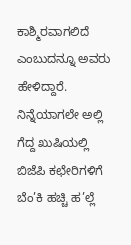ಕಾಶ್ಮಿರವಾಗಲಿದೆ ಎಂಬುದನ್ನೂ ಅವರು ಹೇಳಿದ್ದಾರೆ. ನಿನ್ನೆಯಾಗಲೇ ಅಲ್ಲಿ ಗೆದ್ದ ಖುಷಿಯಲ್ಲಿ ಬಿಜೆಪಿ ಕಛೇರಿಗಳಿಗೆ ಬೆಂ’ಕಿ ಹಚ್ಚಿ ಹ’ಲ್ಲೆ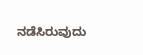ನಡೆಸಿರುವುದು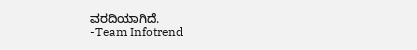ವರದಿಯಾಗಿದೆ.
-Team Infotrend